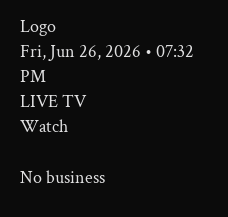Logo
Fri, Jun 26, 2026 • 07:32 PM
LIVE TV
Watch

No business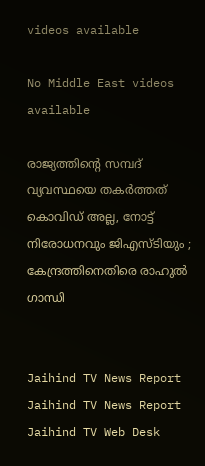videos available

No Middle East videos available

രാജ്യത്തിന്‍റെ സമ്പദ് വ്യവസ്ഥയെ തകർത്തത് കൊവിഡ് അല്ല, നോട്ട്‌ നിരോധനവും ജിഎസ്ടിയും ; കേന്ദ്രത്തിനെതിരെ രാഹുല്‍ ഗാന്ധി


Jaihind TV News Report
Jaihind TV News Report
Jaihind TV Web Desk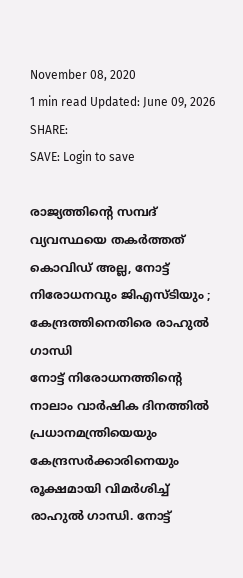November 08, 2020
1 min read Updated: June 09, 2026
SHARE:
SAVE: Login to save

രാജ്യത്തിന്‍റെ സമ്പദ് വ്യവസ്ഥയെ തകർത്തത് കൊവിഡ് അല്ല, നോട്ട്‌ നിരോധനവും ജിഎസ്ടിയും ; കേന്ദ്രത്തിനെതിരെ രാഹുല്‍ ഗാന്ധി
നോട്ട്‌ നിരോധനത്തിന്‍റെ നാലാം വാര്‍ഷിക ദിനത്തില്‍ പ്രധാനമന്ത്രിയെയും കേന്ദ്രസര്‍ക്കാരിനെയും രൂക്ഷമായി വിമര്‍ശിച്ച് രാഹുല്‍ ഗാന്ധി. നോട്ട്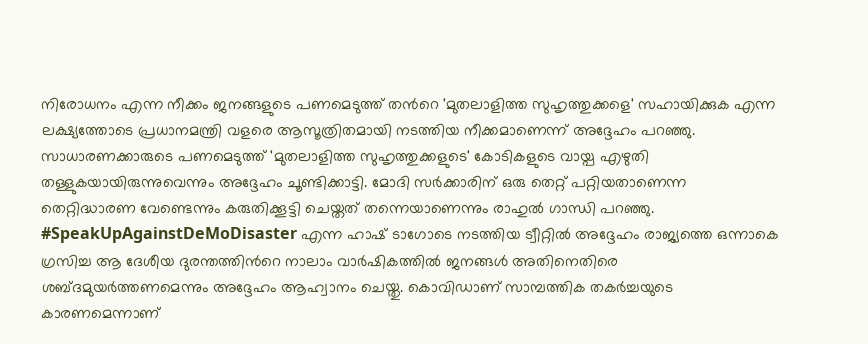നിരോധനം എന്ന നീക്കം ജനങ്ങളുടെ പണമെടുത്ത് തന്‍റെ 'മുതലാളിത്ത സുഹൃത്തുക്കളെ' സഹായിക്കുക എന്ന ലക്ഷ്യത്തോടെ പ്രധാനമന്ത്രി വളരെ ആസൂത്രിതമായി നടത്തിയ നീക്കമാണെന്ന് അദ്ദേഹം പറഞ്ഞു. സാധാരണക്കാരുടെ പണമെടുത്ത് 'മുതലാളിത്ത സുഹൃത്തുക്കളുടെ' കോടികളുടെ വായ്പ എഴുതി തള്ളുകയായിരുന്നുവെന്നും അദ്ദേഹം ചൂണ്ടിക്കാട്ടി. മോദി സർക്കാരിന് ഒരു തെറ്റ് പറ്റിയതാണെന്ന തെറ്റിദ്ധാരണ വേണ്ടെന്നും കരുതിക്കൂട്ടി ചെയ്തത് തന്നെയാണെന്നും രാഹുല്‍ ഗാന്ധി പറഞ്ഞു. #SpeakUpAgainstDeMoDisaster എന്ന ഹാഷ് ടാഗോടെ നടത്തിയ ട്വീറ്റില്‍ അദ്ദേഹം രാജ്യത്തെ ഒന്നാകെ ഗ്രസിച്ച ആ ദേശീയ ദുരന്തത്തിന്‍റെ നാലാം വാർഷികത്തില്‍ ജനങ്ങള്‍ അതിനെതിരെ ശബ്ദമുയർത്തണമെന്നും അദ്ദേഹം ആഹ്വാനം ചെയ്തു. കൊവിഡാണ് സാമ്പത്തിക തകര്‍ച്ചയുടെ കാരണമെന്നാണ്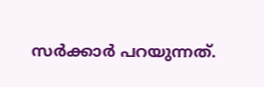സര്‍ക്കാര്‍ പറയുന്നത്.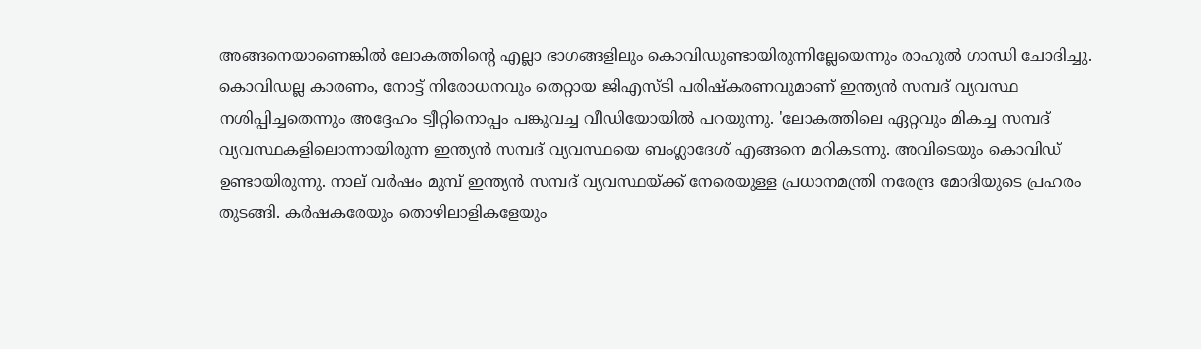അങ്ങനെയാണെങ്കില്‍ ലോകത്തിന്‍റെ എല്ലാ ഭാഗങ്ങളിലും കൊവിഡുണ്ടായിരുന്നില്ലേയെന്നും രാഹുല്‍ ഗാന്ധി ചോദിച്ചു. കൊവിഡല്ല കാരണം, നോട്ട് നിരോധനവും തെറ്റായ ജിഎസ്ടി പരിഷ്കരണവുമാണ് ഇന്ത്യന്‍ സമ്പദ് വ്യവസ്ഥ നശിപ്പിച്ചതെന്നും അദ്ദേഹം ട്വീറ്റിനൊപ്പം പങ്കുവച്ച വീഡിയോയില്‍ പറയുന്നു. 'ലോകത്തിലെ ഏറ്റവും മികച്ച സമ്പദ് വ്യവസ്ഥകളിലൊന്നായിരുന്ന ഇന്ത്യന്‍ സമ്പദ് വ്യവസ്ഥയെ ബംഗ്ലാദേശ് എങ്ങനെ മറികടന്നു. അവിടെയും കൊവിഡ് ഉണ്ടായിരുന്നു. നാല് വര്‍ഷം മുമ്പ് ഇന്ത്യന്‍ സമ്പദ് വ്യവസ്ഥയ്ക്ക് നേരെയുള്ള പ്രധാനമന്ത്രി നരേന്ദ്ര മോദിയുടെ പ്രഹരം തുടങ്ങി. കര്‍ഷകരേയും തൊഴിലാളികളേയും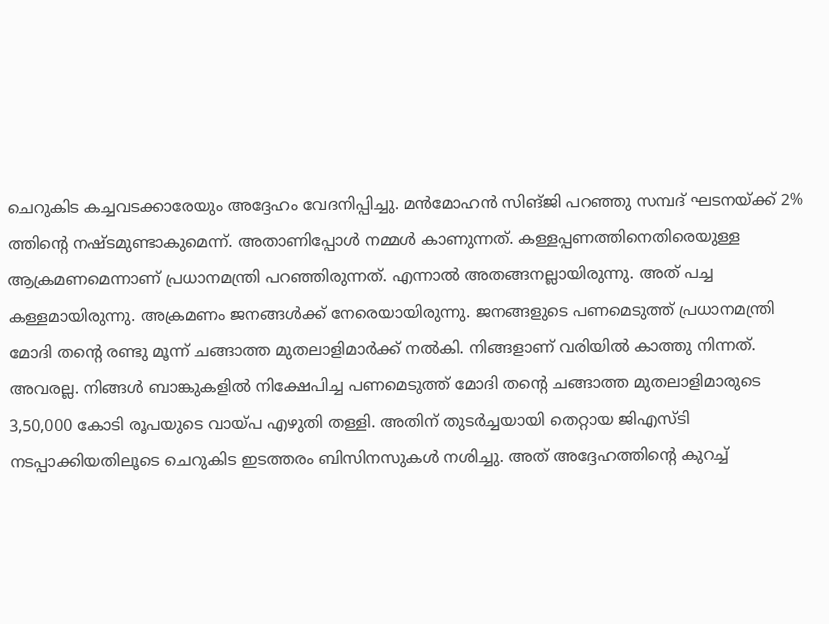ചെറുകിട കച്ചവടക്കാരേയും അദ്ദേഹം വേദനിപ്പിച്ചു. മന്‍മോഹന്‍ സിങ്ജി പറഞ്ഞു സമ്പദ് ഘടനയ്ക്ക് 2% ത്തിന്റെ നഷ്ടമുണ്ടാകുമെന്ന്. അതാണിപ്പോള്‍ നമ്മള്‍ കാണുന്നത്. കള്ളപ്പണത്തിനെതിരെയുള്ള ആക്രമണമെന്നാണ് പ്രധാനമന്ത്രി പറഞ്ഞിരുന്നത്. എന്നാല്‍ അതങ്ങനല്ലായിരുന്നു. അത് പച്ച കള്ളമായിരുന്നു. അക്രമണം ജനങ്ങള്‍ക്ക് നേരെയായിരുന്നു. ജനങ്ങളുടെ പണമെടുത്ത് പ്രധാനമന്ത്രി മോദി തന്‍റെ രണ്ടു മൂന്ന് ചങ്ങാത്ത മുതലാളിമാര്‍ക്ക് നല്‍കി. നിങ്ങളാണ് വരിയിൽ കാത്തു നിന്നത്. അവരല്ല. നിങ്ങള്‍ ബാങ്കുകളില്‍ നിക്ഷേപിച്ച പണമെടുത്ത് മോദി തന്‍റെ ചങ്ങാത്ത മുതലാളിമാരുടെ 3,50,000 കോടി രൂപയുടെ വായ്പ എഴുതി തള്ളി. അതിന് തുടർച്ചയായി തെറ്റായ ജിഎസ്ടി നടപ്പാക്കിയതിലൂടെ ചെറുകിട ഇടത്തരം ബിസിനസുകള്‍ നശിച്ചു. അത് അദ്ദേഹത്തിന്‍റെ കുറച്ച്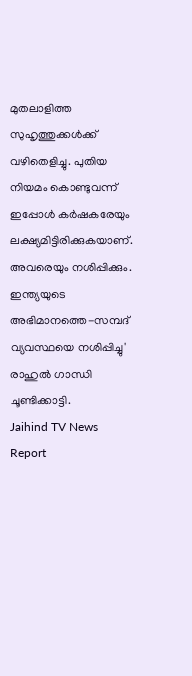മുതലാളിത്ത സുഹൃത്തുക്കള്‍ക്ക് വഴിതെളിച്ചു. പുതിയ നിയമം കൊണ്ടുവന്ന് ഇപ്പോള്‍ കര്‍ഷകരേയും ലക്ഷ്യമിട്ടിരിക്കുകയാണ്. അവരെയും നശിപ്പിക്കും. ഇന്ത്യയുടെ അഭിമാനത്തെ-സമ്പദ് വ്യവസ്ഥയെ നശിപ്പിച്ചു' രാഹുല്‍ ഗാന്ധി ചൂണ്ടിക്കാട്ടി.
Jaihind TV News Report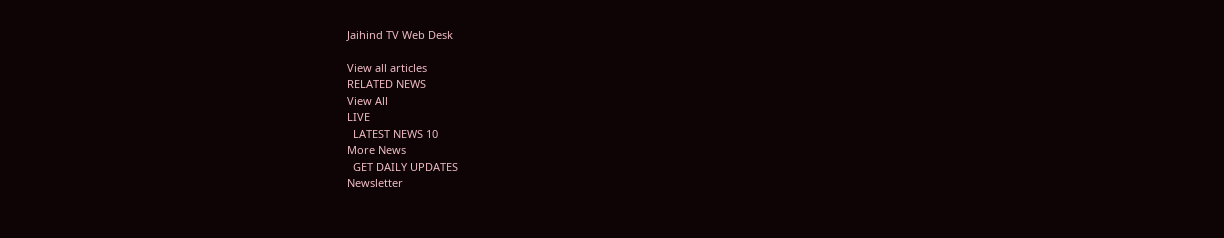Jaihind TV Web Desk

View all articles
RELATED NEWS
View All
LIVE
  LATEST NEWS 10
More News
  GET DAILY UPDATES
Newsletter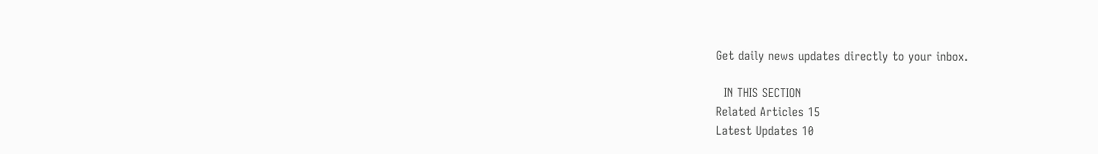Get daily news updates directly to your inbox.

  IN THIS SECTION
Related Articles 15
Latest Updates 10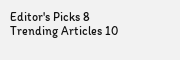Editor's Picks 8
Trending Articles 10